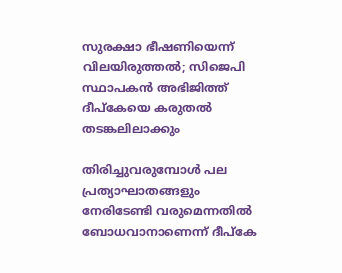സുരക്ഷാ ഭീഷണിയെന്ന് വിലയിരുത്തല്‍; സിജെപി സ്ഥാപകന്‍ അഭിജിത്ത് ദീപ്‌കേയെ കരുതല്‍ തടങ്കലിലാക്കും

തിരിച്ചുവരുമ്പോള്‍ പല പ്രത്യാഘാതങ്ങളും നേരിടേണ്ടി വരുമെന്നതില്‍ ബോധവാനാണെന്ന് ദീപ്കേ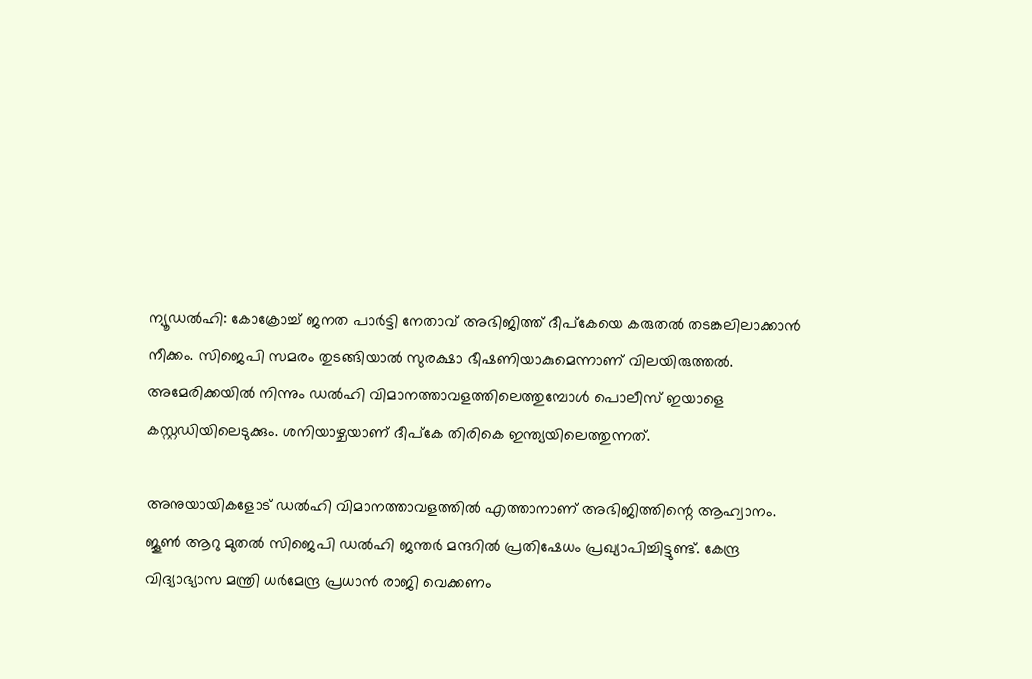ന്യൂഡല്‍ഹി: കോക്രോച്ച് ജനത പാര്‍ട്ടി നേതാവ് അഭിജിത്ത് ദീപ്‌കേയെ കരുതല്‍ തടങ്കലിലാക്കാന്‍ നീക്കം. സിജെപി സമരം തുടങ്ങിയാല്‍ സുരക്ഷാ ഭീഷണിയാകുമെന്നാണ് വിലയിരുത്തല്‍. അമേരിക്കയില്‍ നിന്നും ഡല്‍ഹി വിമാനത്താവളത്തിലെത്തുമ്പോള്‍ പൊലീസ് ഇയാളെ കസ്റ്റഡിയിലെടുക്കും. ശനിയാഴ്ചയാണ് ദീപ്‌കേ തിരികെ ഇന്ത്യയിലെത്തുന്നത്.

അനുയായികളോട് ഡല്‍ഹി വിമാനത്താവളത്തില്‍ എത്താനാണ് അഭിജിത്തിന്റെ ആഹ്വാനം. ജൂണ്‍ ആറു മുതല്‍ സിജെപി ഡല്‍ഹി ജന്തര്‍ മന്ദറില്‍ പ്രതിഷേധം പ്രഖ്യാപിച്ചിട്ടുണ്ട്. കേന്ദ്ര വിദ്യാഭ്യാസ മന്ത്രി ധര്‍മേന്ദ്ര പ്രധാന്‍ രാജി വെക്കണം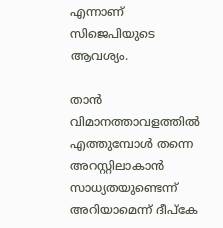എന്നാണ് സിജെപിയുടെ ആവശ്യം.

താന്‍ വിമാനത്താവളത്തില്‍ എത്തുമ്പോള്‍ തന്നെ അറസ്റ്റിലാകാന്‍ സാധ്യതയുണ്ടെന്ന് അറിയാമെന്ന് ദീപ്‌കേ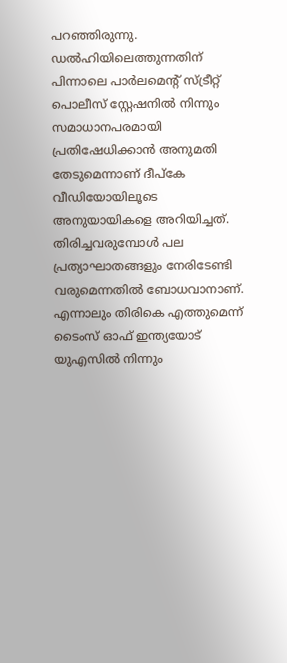പറഞ്ഞിരുന്നു. ഡല്‍ഹിയിലെത്തുന്നതിന് പിന്നാലെ പാര്‍ലമെന്റ് സ്ട്രീറ്റ് പൊലീസ് സ്റ്റേഷനില്‍ നിന്നും സമാധാനപരമായി പ്രതിഷേധിക്കാന്‍ അനുമതി തേടുമെന്നാണ് ദീപ്‌കേ വീഡിയോയിലൂടെ അനുയായികളെ അറിയിച്ചത്. തിരിച്ചവരുമ്പോള്‍ പല പ്രത്യാഘാതങ്ങളും നേരിടേണ്ടി വരുമെന്നതില്‍ ബോധവാനാണ്. എന്നാലും തിരികെ എത്തുമെന്ന് ടൈംസ് ഓഫ് ഇന്ത്യയോട് യുഎസില്‍ നിന്നും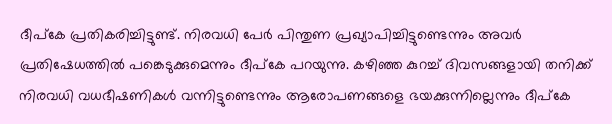ദീപ്‌കേ പ്രതികരിച്ചിട്ടുണ്ട്. നിരവധി പേര്‍ പിന്തുണ പ്രഖ്യാപിച്ചിട്ടുണ്ടെന്നും അവര്‍ പ്രതിഷേധത്തില്‍ പങ്കെടുക്കുമെന്നും ദീപ്‌കേ പറയുന്നു. കഴിഞ്ഞ കുറച്ച് ദിവസങ്ങളായി തനിക്ക് നിരവധി വധഭീഷണികള്‍ വന്നിട്ടുണ്ടെന്നും ആരോപണങ്ങളെ ഭയക്കുന്നില്ലെന്നും ദീപ്‌കേ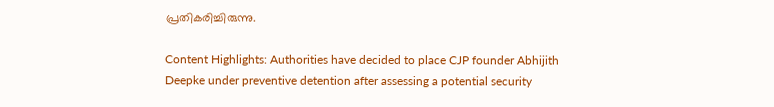പ്രതികരിച്ചിരുന്നു.

Content Highlights: Authorities have decided to place CJP founder Abhijith Deepke under preventive detention after assessing a potential security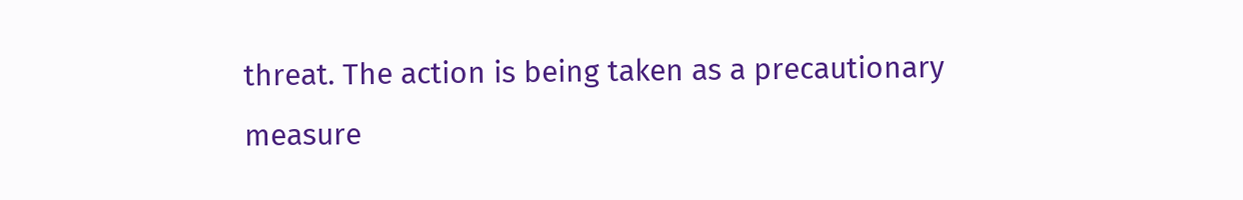threat. The action is being taken as a precautionary measure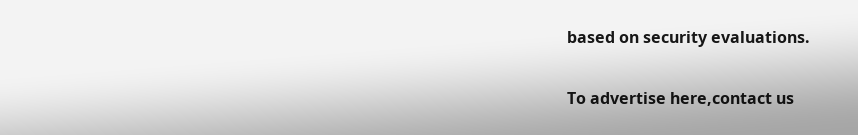based on security evaluations.

To advertise here,contact us